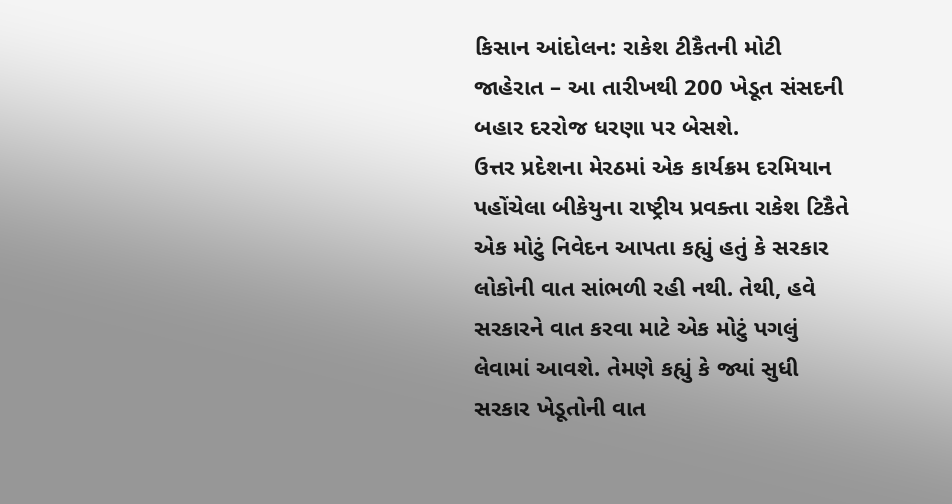કિસાન આંદોલન: રાકેશ ટીકૈતની મોટી જાહેરાત – આ તારીખથી 200 ખેડૂત સંસદની બહાર દરરોજ ધરણા પર બેસશે.
ઉત્તર પ્રદેશના મેરઠમાં એક કાર્યક્રમ દરમિયાન પહોંચેલા બીકેયુના રાષ્ટ્રીય પ્રવક્તા રાકેશ ટિકૈતે એક મોટું નિવેદન આપતા કહ્યું હતું કે સરકાર લોકોની વાત સાંભળી રહી નથી. તેથી, હવે સરકારને વાત કરવા માટે એક મોટું પગલું લેવામાં આવશે. તેમણે કહ્યું કે જ્યાં સુધી સરકાર ખેડૂતોની વાત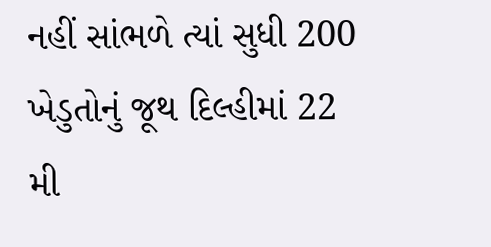નહીં સાંભળે ત્યાં સુધી 200 ખેડુતોનું જૂથ દિલ્હીમાં 22 મી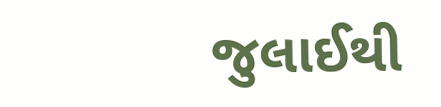જુલાઈથી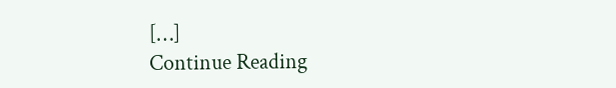[…]
Continue Reading